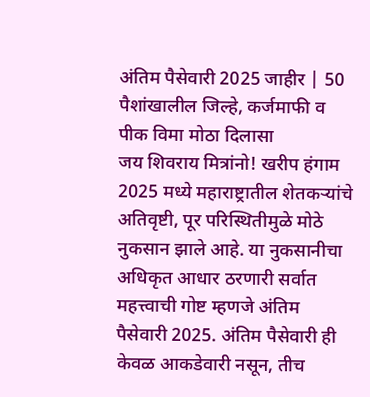अंतिम पैसेवारी 2025 जाहीर | 50 पैशांखालील जिल्हे, कर्जमाफी व पीक विमा मोठा दिलासा
जय शिवराय मित्रांनो! खरीप हंगाम 2025 मध्ये महाराष्ट्रातील शेतकऱ्यांचे अतिवृष्टी, पूर परिस्थितीमुळे मोठे नुकसान झाले आहे. या नुकसानीचा अधिकृत आधार ठरणारी सर्वात महत्त्वाची गोष्ट म्हणजे अंतिम पैसेवारी 2025. अंतिम पैसेवारी ही केवळ आकडेवारी नसून, तीच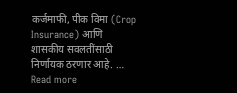कर्जमाफी, पीक विमा (Crop Insurance) आणि शासकीय सवलतींसाठी निर्णायक ठरणार आहे. … Read more